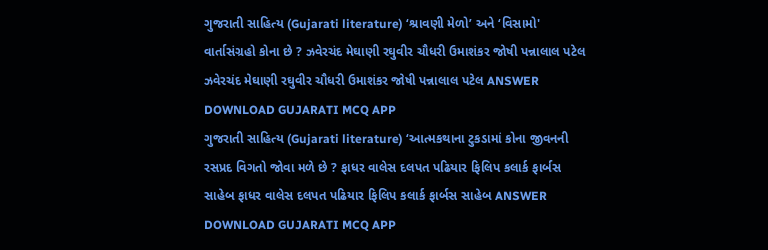ગુજરાતી સાહિત્ય (Gujarati literature) ‘શ્રાવણી મેળો’ અને ‘વિસામો' વાર્તાસંગ્રહો કોના છે ? ઝવેરચંદ મેઘાણી રઘુવીર ચૌધરી ઉમાશંકર જોષી પન્નાલાલ પટેલ ઝવેરચંદ મેઘાણી રઘુવીર ચૌધરી ઉમાશંકર જોષી પન્નાલાલ પટેલ ANSWER DOWNLOAD GUJARATI MCQ APP
ગુજરાતી સાહિત્ય (Gujarati literature) ‘આત્મકથાના ટુકડામાં કોના જીવનની રસપ્રદ વિગતો જોવા મળે છે ? ફાધર વાલેસ દલપત પઢિયાર ફિલિપ કલાર્ક ફાર્બસ સાહેબ ફાધર વાલેસ દલપત પઢિયાર ફિલિપ કલાર્ક ફાર્બસ સાહેબ ANSWER DOWNLOAD GUJARATI MCQ APP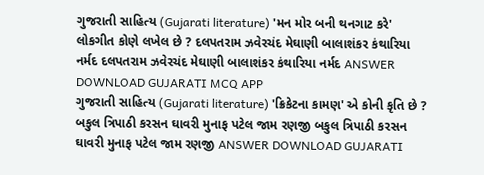ગુજરાતી સાહિત્ય (Gujarati literature) 'મન મોર બની થનગાટ કરે' લોકગીત કોણે લખેલ છે ? દલપતરામ ઝવેરચંદ મેઘાણી બાલાશંકર કંથારિયા નર્મદ દલપતરામ ઝવેરચંદ મેઘાણી બાલાશંકર કંથારિયા નર્મદ ANSWER DOWNLOAD GUJARATI MCQ APP
ગુજરાતી સાહિત્ય (Gujarati literature) 'ક્રિકેટના કામણ' એ કોની કૃતિ છે ? બકુલ ત્રિપાઠી કરસન ઘાવરી મુનાફ પટેલ જામ રણજી બકુલ ત્રિપાઠી કરસન ઘાવરી મુનાફ પટેલ જામ રણજી ANSWER DOWNLOAD GUJARATI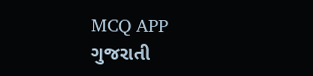MCQ APP
ગુજરાતી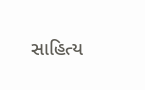સાહિત્ય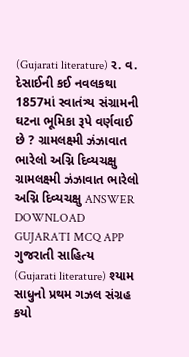(Gujarati literature) ર. વ. દેસાઈની કઈ નવલકથા 1857માં સ્વાતંત્ર્ય સંગ્રામની ઘટના ભૂમિકા રૂપે વર્ણવાઈ છે ? ગ્રામલક્ષ્મી ઝંઝાવાત ભારેલો અગ્નિ દિવ્યચક્ષુ ગ્રામલક્ષ્મી ઝંઝાવાત ભારેલો અગ્નિ દિવ્યચક્ષુ ANSWER DOWNLOAD GUJARATI MCQ APP
ગુજરાતી સાહિત્ય (Gujarati literature) શ્યામ સાધુનો પ્રથમ ગઝલ સંગ્રહ કયો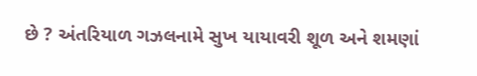છે ? અંતરિયાળ ગઝલનામે સુખ યાયાવરી શૂળ અને શમણાં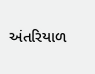અંતરિયાળ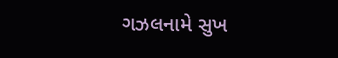ગઝલનામે સુખ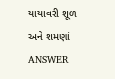યાયાવરી શૂળ અને શમણાં ANSWER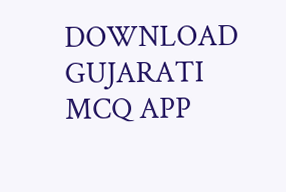DOWNLOAD GUJARATI MCQ APP